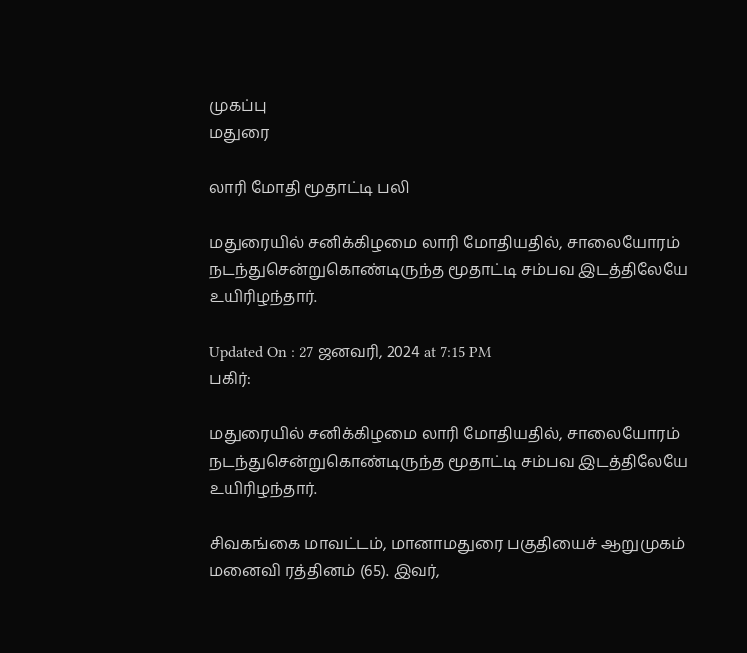முகப்பு
மதுரை

லாரி மோதி மூதாட்டி பலி

மதுரையில் சனிக்கிழமை லாரி மோதியதில், சாலையோரம் நடந்துசென்றுகொண்டிருந்த மூதாட்டி சம்பவ இடத்திலேயே உயிரிழந்தார்.

Updated On : 27 ஜனவரி, 2024 at 7:15 PM
பகிர்:

மதுரையில் சனிக்கிழமை லாரி மோதியதில், சாலையோரம் நடந்துசென்றுகொண்டிருந்த மூதாட்டி சம்பவ இடத்திலேயே உயிரிழந்தார்.

சிவகங்கை மாவட்டம், மானாமதுரை பகுதியைச் ஆறுமுகம் மனைவி ரத்தினம் (65). இவர்,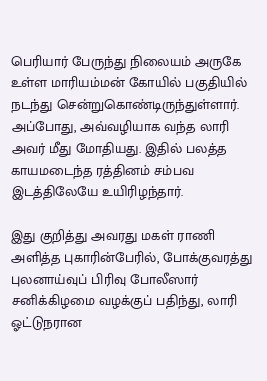பெரியார் பேருந்து நிலையம் அருகே உள்ள மாரியம்மன் கோயில் பகுதியில் நடந்து சென்றுகொண்டிருந்துள்ளார். அப்போது, அவ்வழியாக வந்த லாரி அவர் மீது மோதியது. இதில் பலத்த காயமடைந்த ரத்தினம் சம்பவ இடத்திலேயே உயிரிழந்தார்.

இது குறித்து அவரது மகள் ராணி அளித்த புகாரின்பேரில், போக்குவரத்து புலனாய்வுப் பிரிவு போலீஸார் சனிக்கிழமை வழக்குப் பதிந்து, லாரி ஓட்டுநரான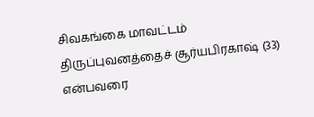சிவகங்கை மாவட்டம் திருப்புவனத்தைச் சூர்யபிரகாஷ் (33) என்பவரை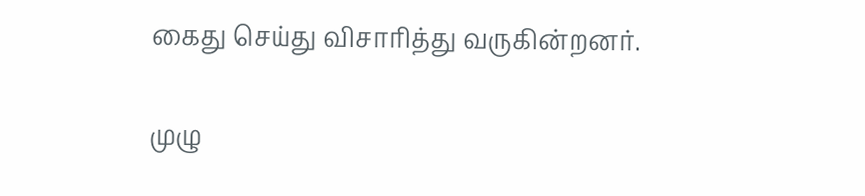கைது செய்து விசாரித்து வருகின்றனர்.

முழு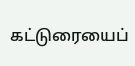கட்டுரையைப்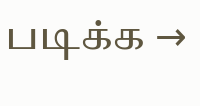படிக்க →